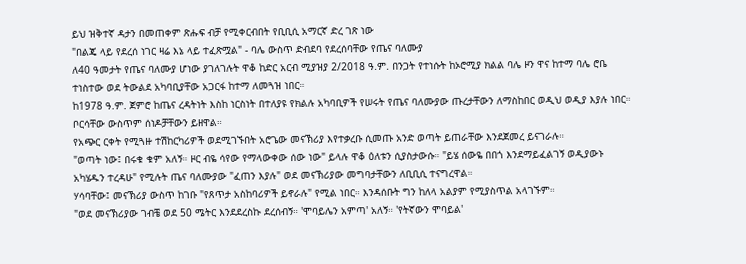ይህ ዝቅተኛ ዳታን በመጠቀም ጽሑፍ ብቻ የሚቀርብበት የቢቢሲ አማርኛ ድረ ገጽ ነው
"በልጄ ላይ የደረሰ ነገር ዛሬ እኔ ላይ ተፈጽሟል" - ባሌ ውስጥ ድብደባ የደረሰባቸው የጤና ባለሙያ
ለ40 ዓመታት የጤና ባለሙያ ሆነው ያገለገሉት ዋቆ ከድር አርብ ሚያዝያ 2/2018 ዓ.ም. በንጋት የተነሱት ከኦሮሚያ ክልል ባሌ ዞን ዋና ከተማ ባሌ ሮቤ ተነስተው ወደ ትውልደ አካባቢያቸው አጋርፋ ከተማ ለመጓዝ ነበር።
ከ1978 ዓ.ም. ጀምሮ ከጤና ረዳትነት እስከ ነርስነት በተለያዩ የክልሉ አካባቢዎች የሠሩት የጤና ባለሙያው ጡረታቸውን ለማስከበር ወዲህ ወዲያ እያሉ ነበር። ቦርሳቸው ውስጥም ሰነዶቻቸውን ይዘዋል።
የአጭር ርቀት የሚጓዙ ተሽከርካሪዎች ወደሚገኙበት አሮጌው መናኽሪያ እየተቃረቡ ሲመጡ አንድ ወጣት ይጠራቸው እንደጀመረ ይናገራሉ።
"ወጣት ነው፤ በሩቁ ቁም አለኝ። ዞር ብዬ ሳየው የማላውቀው ሰው ነው" ይላሉ ዋቆ ዕለቱን ሲያስታውሱ። "ይሄ ሰውዬ በበጎ እንደማይፈልገኝ ወዲያውኑ አካሄዱን ተረዳሁ" የሚሉት ጤና ባለሙያው "ፈጠን እያሉ" ወደ መናኽሪያው መግባታቸውን ለቢቢሲ ተናግረዋል።
ሃሳባቸው፤ መናኽሪያ ውስጥ ከገቡ "የጸጥታ አስከባሪዎች ይኖራሉ" የሚል ነበር። እንዳሰቡት ግን ከለላ አልያም የሚያስጥል አላገኙም።
"ወደ መናኽሪያው ገብቼ ወደ 50 ሜትር እንደደረስኩ ደረሰብኝ። 'ሞባይሌን አምጣ' አለኝ። 'የትኛውን ሞባይል'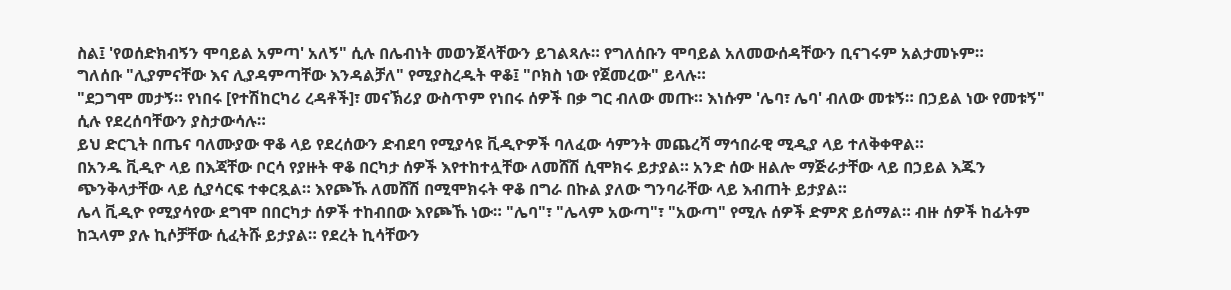ስል፤ 'የወሰድክብኝን ሞባይል አምጣ' አለኝ" ሲሉ በሌብነት መወንጀላቸውን ይገልጻሉ። የግለሰቡን ሞባይል አለመውሰዳቸውን ቢናገሩም አልታመኑም።
ግለሰቡ "ሊያምናቸው እና ሊያዳምጣቸው እንዳልቻለ" የሚያስረዱት ዋቆ፤ "ቦክስ ነው የጀመረው" ይላሉ።
"ደጋግሞ መታኝ። የነበሩ [የተሽከርካሪ ረዳቶች]፣ መናኽሪያ ውስጥም የነበሩ ሰዎች በቃ ግር ብለው መጡ። እነሱም 'ሌባ፣ ሌባ' ብለው መቱኝ። በኃይል ነው የመቱኝ" ሲሉ የደረሰባቸውን ያስታውሳሉ።
ይህ ድርጊት በጤና ባለሙያው ዋቆ ላይ የደረሰውን ድብደባ የሚያሳዩ ቪዲዮዎች ባለፈው ሳምንት መጨረሻ ማኅበራዊ ሚዲያ ላይ ተለቅቀዋል።
በአንዱ ቪዲዮ ላይ በእጃቸው ቦርሳ የያዙት ዋቆ በርካታ ሰዎች እየተከተሏቸው ለመሸሽ ሲሞክሩ ይታያል። አንድ ሰው ዘልሎ ማጅራታቸው ላይ በኃይል እጁን ጭንቅላታቸው ላይ ሲያሳርፍ ተቀርጿል። እየጮኹ ለመሸሽ በሚሞክሩት ዋቆ በግራ በኩል ያለው ግንባራቸው ላይ እብጠት ይታያል።
ሌላ ቪዲዮ የሚያሳየው ደግሞ በበርካታ ሰዎች ተከብበው እየጮኹ ነው። "ሌባ"፣ "ሌላም አውጣ"፣ "አውጣ" የሚሉ ሰዎች ድምጽ ይሰማል። ብዙ ሰዎች ከፊትም ከኋላም ያሉ ኪሶቻቸው ሲፈትሹ ይታያል። የደረት ኪሳቸውን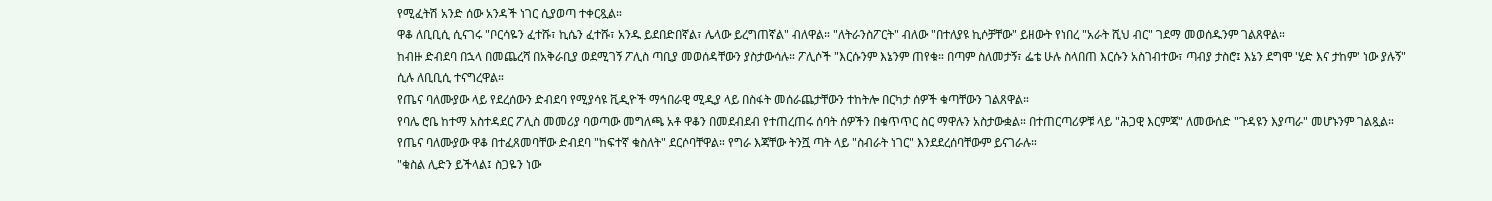የሚፈትሽ አንድ ሰው አንዳች ነገር ሲያወጣ ተቀርጿል።
ዋቆ ለቢቢሲ ሲናገሩ "ቦርሳዬን ፈተሹ፣ ኪሴን ፈተሹ፣ አንዱ ይደበድበኛል፣ ሌላው ይረግጠኛል" ብለዋል። "ለትራንስፖርት" ብለው "በተለያዩ ኪሶቻቸው" ይዘውት የነበረ "አራት ሺህ ብር" ገደማ መወሰዱንም ገልጸዋል።
ከብዙ ድብደባ በኋላ በመጨረሻ በአቅራቢያ ወደሚገኝ ፖሊስ ጣቢያ መወሰዳቸውን ያስታውሳሉ። ፖሊሶች "እርሱንም እኔንም ጠየቁ። በጣም ስለመታኝ፣ ፌቴ ሁሉ ስላበጠ እርሱን አስገብተው፣ ጣብያ ታስሮ፤ እኔን ደግሞ 'ሂድ እና ታከም' ነው ያሉኝ" ሲሉ ለቢቢሲ ተናግረዋል።
የጤና ባለሙያው ላይ የደረሰውን ድብደባ የሚያሳዩ ቪዲዮች ማኅበራዊ ሚዲያ ላይ በስፋት መሰራጨታቸውን ተከትሎ በርካታ ሰዎች ቁጣቸውን ገልጸዋል።
የባሌ ሮቤ ከተማ አስተዳደር ፖሊስ መመሪያ ባወጣው መግለጫ አቶ ዋቆን በመደብደብ የተጠረጠሩ ሰባት ሰዎችን በቁጥጥር ስር ማዋሉን አስታውቋል። በተጠርጣሪዎቹ ላይ "ሕጋዊ እርምጃ" ለመውሰድ "ጉዳዩን እያጣራ" መሆኑንም ገልጿል።
የጤና ባለሙያው ዋቆ በተፈጸመባቸው ድብደባ "ከፍተኛ ቁስለት" ደርሶባቸዋል። የግራ እጃቸው ትንሿ ጣት ላይ "ስብራት ነገር" እንደደረሰባቸውም ይናገራሉ።
"ቁስል ሊድን ይችላል፤ ስጋዬን ነው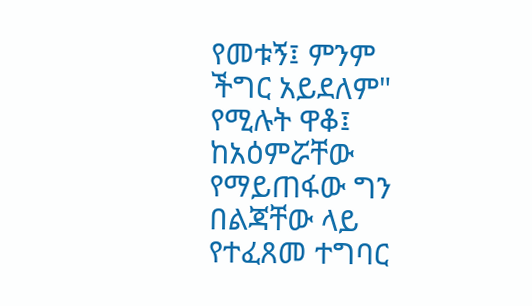የመቱኝ፤ ምንም ችግር አይደለም" የሚሉት ዋቆ፤ ከአዕምሯቸው የማይጠፋው ግን በልጃቸው ላይ የተፈጸመ ተግባር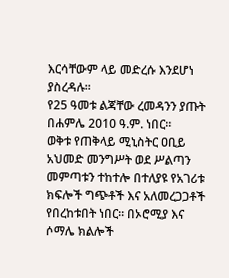እርሳቸውም ላይ መድረሱ እንደሆነ ያስረዳሉ።
የ25 ዓመቱ ልጃቸው ረመዳንን ያጡት በሐምሌ 2010 ዓ.ም. ነበር።
ወቅቱ የጠቅላይ ሚኒስትር ዐቢይ አህመድ መንግሥት ወደ ሥልጣን መምጣቱን ተከተሎ በተለያዩ የአገሪቱ ክፍሎች ግጭቶች እና አለመረጋጋቶች የበረከቱበት ነበር። በኦሮሚያ እና ሶማሌ ክልሎች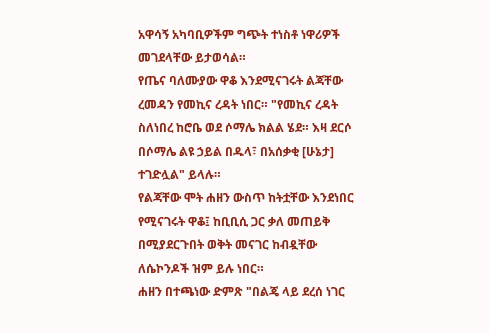አዋሳኝ አካባቢዎችም ግጭት ተነስቶ ነዋሪዎች መገደላቸው ይታወሳል።
የጤና ባለሙያው ዋቆ እንደሚናገሩት ልጃቸው ረመዳን የመኪና ረዳት ነበር። "የመኪና ረዳት ስለነበረ ከሮቤ ወደ ሶማሌ ክልል ሄደ። እዛ ደርሶ በሶማሌ ልዩ ኃይል በዱላ፣ በአሰቃቂ [ሁኔታ] ተገድሏል" ይላሉ።
የልጃቸው ሞት ሐዘን ውስጥ ከትቷቸው እንደነበር የሚናገሩት ዋቆ፤ ከቢቢሲ ጋር ቃለ መጠይቅ በሚያደርጉበት ወቅት መናገር ከብዷቸው ለሴኮንዶች ዝም ይሉ ነበር።
ሐዘን በተጫነው ድምጽ "በልጄ ላይ ደረሰ ነገር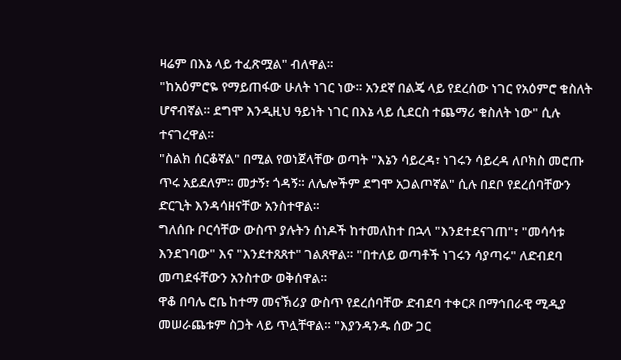ዛሬም በእኔ ላይ ተፈጽሟል" ብለዋል።
"ከአዕምሮዬ የማይጠፋው ሁለት ነገር ነው። አንደኛ በልጄ ላይ የደረሰው ነገር የአዕምሮ ቁስለት ሆኖብኛል። ደግሞ እንዲዚህ ዓይነት ነገር በእኔ ላይ ሲደርስ ተጨማሪ ቁስለት ነው" ሲሉ ተናገረዋል።
"ስልክ ሰርቆኛል" በሚል የወነጀላቸው ወጣት "እኔን ሳይረዳ፣ ነገሩን ሳይረዳ ለቦክስ መሮጡ ጥሩ አይደለም። መታኝ፣ ጎዳኝ። ለሌሎችም ደግሞ አጋልጦኛል" ሲሉ በደቦ የደረሰባቸውን ድርጊት እንዳሳዘናቸው አንስተዋል።
ግለሰቡ ቦርሳቸው ውስጥ ያሉትን ሰነዶች ከተመለከተ በኋላ "እንደተደናገጠ"፣ "መሳሳቱ እንደገባው" እና "እንደተጸጸተ" ገልጸዋል። "በተለይ ወጣቶች ነገሩን ሳያጣሩ" ለድብደባ መጣደፋቸውን አንስተው ወቅሰዋል።
ዋቆ በባሌ ሮቤ ከተማ መናኽሪያ ውስጥ የደረሰባቸው ድብደባ ተቀርጾ በማኅበራዊ ሚዲያ መሠራጨቱም ስጋት ላይ ጥሏቸዋል። "እያንዳንዱ ሰው ጋር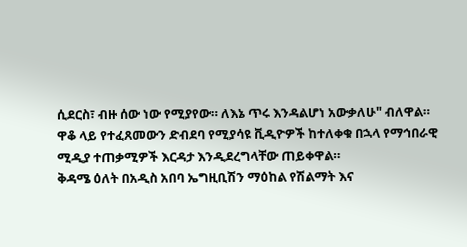ሲደርስ፣ ብዙ ሰው ነው የሚያየው። ለእኔ ጥሩ እንዳልሆነ አውቃለሁ" ብለዋል።
ዋቆ ላይ የተፈጸመውን ድብደባ የሚያሳዩ ቪዲዮዎች ከተለቀቁ በኋላ የማኅበራዊ ሚዲያ ተጠቃሚዎች እርዳታ እንዲደረግላቸው ጠይቀዋል።
ቅዳሜ ዕለት በአዲስ አበባ ኤግዚቢሽን ማዕከል የሽልማት እና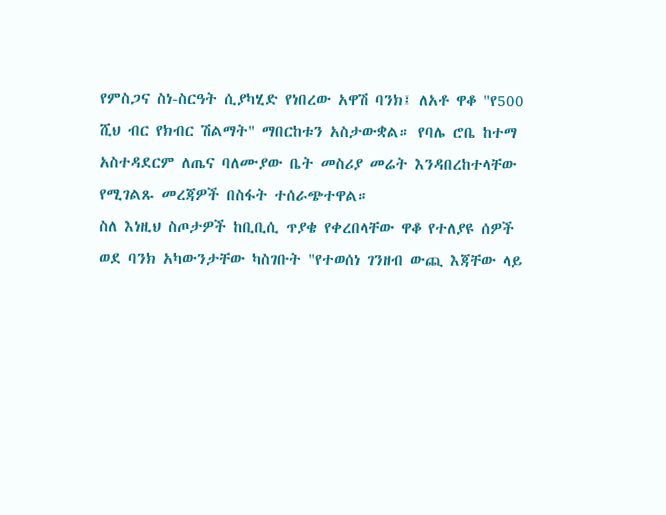የምስጋና ስነ-ስርዓት ሲያካሂድ የነበረው አዋሽ ባንክ፤ ለአቶ ዋቆ "የ500 ሺህ ብር የክብር ሽልማት" ማበርከቱን አስታውቋል። የባሌ ሮቤ ከተማ አስተዳደርም ለጤና ባለሙያው ቤት መስሪያ መሬት እንዳበረከተላቸው የሚገልጹ መረጃዎች በስፋት ተሰራጭተዋል።
ስለ እነዚህ ስጦታዎች ከቢቢሲ ጥያቄ የቀረበላቸው ዋቆ የተለያዩ ሰዎች ወደ ባንክ አካውንታቸው ካስገቡት "የተወሰነ ገንዘብ ውጪ እጃቸው ላይ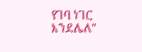የገባ ነገር እንደሌለ"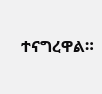ተናግረዋል።